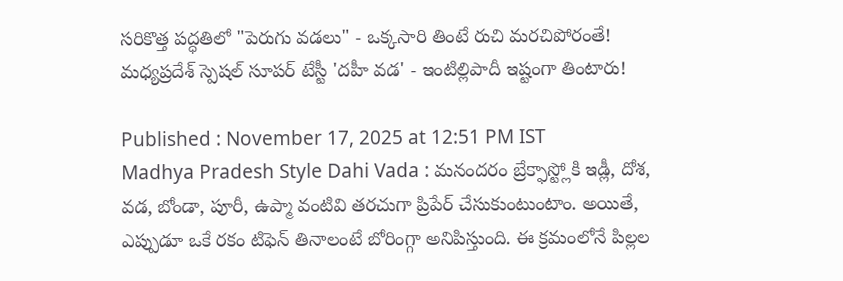సరికొత్త పద్ధతిలో "పెరుగు వడలు" - ఒక్కసారి తింటే రుచి మరచిపోరంతే!
మధ్యప్రదేశ్ స్పెషల్ సూపర్ టేస్టీ 'దహీ వడ' - ఇంటిల్లిపాదీ ఇష్టంగా తింటారు!

Published : November 17, 2025 at 12:51 PM IST
Madhya Pradesh Style Dahi Vada : మనందరం బ్రేక్ఫాస్ట్లోకి ఇడ్లీ, దోశ, వడ, బోండా, పూరీ, ఉప్మా వంటివి తరచుగా ప్రిపేర్ చేసుకుంటుంటాం. అయితే, ఎప్పుడూ ఒకే రకం టిఫెన్ తినాలంటే బోరింగ్గా అనిపిస్తుంది. ఈ క్రమంలోనే పిల్లల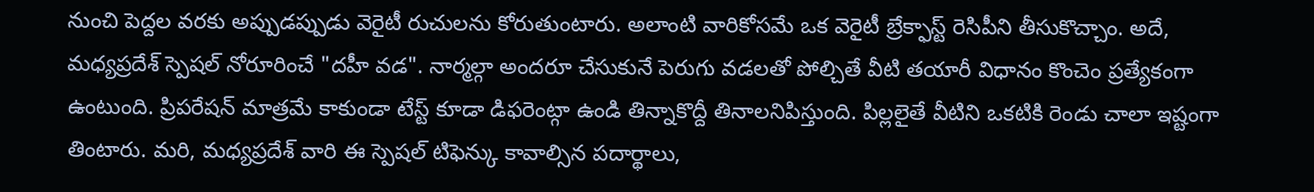నుంచి పెద్దల వరకు అప్పుడప్పుడు వెరైటీ రుచులను కోరుతుంటారు. అలాంటి వారికోసమే ఒక వెరైటీ బ్రేక్ఫాస్ట్ రెసిపీని తీసుకొచ్చాం. అదే, మధ్యప్రదేశ్ స్పెషల్ నోరూరించే "దహీ వడ". నార్మల్గా అందరూ చేసుకునే పెరుగు వడలతో పోల్చితే వీటి తయారీ విధానం కొంచెం ప్రత్యేకంగా ఉంటుంది. ప్రిపరేషన్ మాత్రమే కాకుండా టేస్ట్ కూడా డిఫరెంట్గా ఉండి తిన్నాకొద్దీ తినాలనిపిస్తుంది. పిల్లలైతే వీటిని ఒకటికి రెండు చాలా ఇష్టంగా తింటారు. మరి, మధ్యప్రదేశ్ వారి ఈ స్పెషల్ టిఫెన్కు కావాల్సిన పదార్థాలు,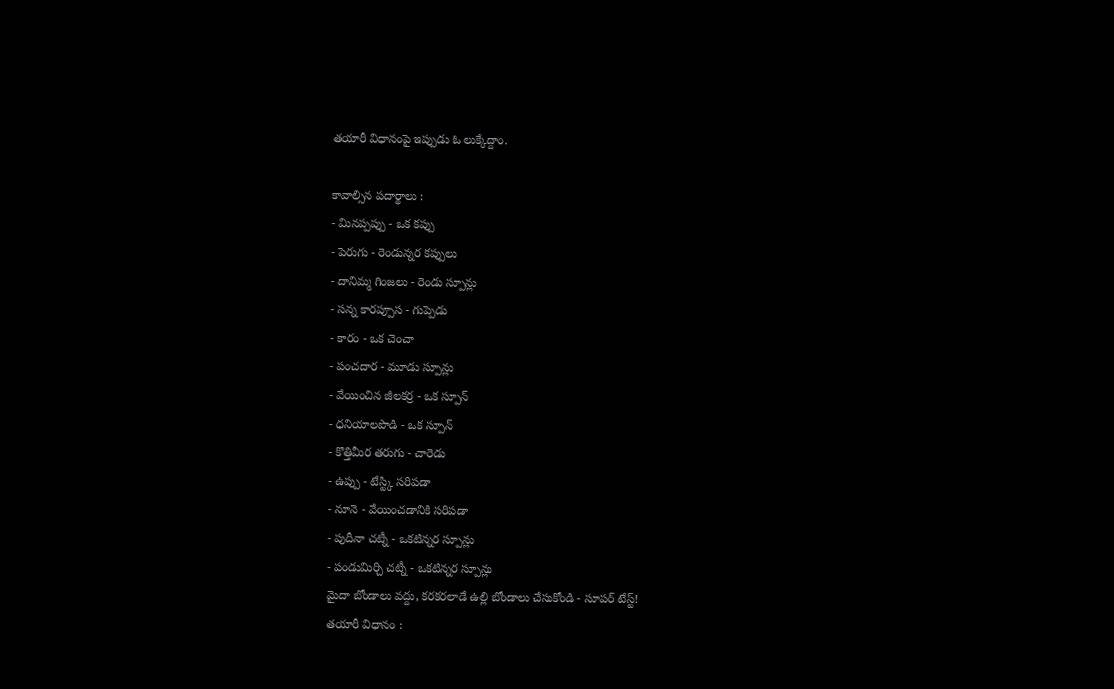తయారీ విధానంపై ఇప్పుడు ఓ లుక్కేద్దాం.

కావాల్సిన పదార్థాలు :
- మినప్పప్పు - ఒక కప్పు
- పెరుగు - రెండున్నర కప్పులు
- దానిమ్మ గింజలు - రెండు స్పూన్లు
- సన్న కారప్పూస - గుప్పెడు
- కారం - ఒక చెంచా
- పంచదార - మూడు స్పూన్లు
- వేయించిన జీలకర్ర - ఒక స్పూన్
- ధనియాలపొడి - ఒక స్పూన్
- కొత్తిమీర తరుగు - చారెడు
- ఉప్పు - టేస్ట్కి సరిపడా
- నూనె - వేయించడానికి సరిపడా
- పుదీనా చట్నీ - ఒకటిన్నర స్పూన్లు
- పండుమిర్చి చట్నీ - ఒకటిన్నర స్పూన్లు
మైదా బోండాలు వద్దు, కరకరలాడే ఉల్లి బోండాలు చేసుకోండి - సూపర్ టేస్ట్!
తయారీ విధానం :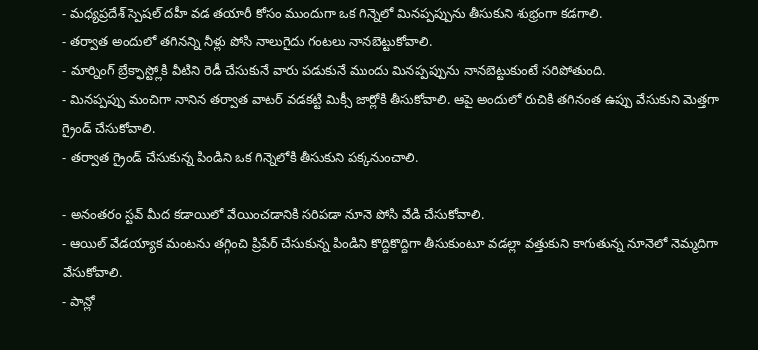- మధ్యప్రదేశ్ స్పెషల్ దహీ వడ తయారీ కోసం ముందుగా ఒక గిన్నెలో మినప్పప్పును తీసుకుని శుభ్రంగా కడగాలి.
- తర్వాత అందులో తగినన్ని నీళ్లు పోసి నాలుగైదు గంటలు నానబెట్టుకోవాలి.
- మార్నింగ్ బ్రేక్ఫాస్ట్లోకి వీటిని రెడీ చేసుకునే వారు పడుకునే ముందు మినప్పప్పును నానబెట్టుకుంటే సరిపోతుంది.
- మినప్పప్పు మంచిగా నానిన తర్వాత వాటర్ వడకట్టి మిక్సీ జార్లోకి తీసుకోవాలి. ఆపై అందులో రుచికి తగినంత ఉప్పు వేసుకుని మెత్తగా గ్రైండ్ చేసుకోవాలి.
- తర్వాత గ్రైండ్ చేసుకున్న పిండిని ఒక గిన్నెలోకి తీసుకుని పక్కనుంచాలి.

- అనంతరం స్టవ్ మీద కడాయిలో వేయించడానికి సరిపడా నూనె పోసి వేడి చేసుకోవాలి.
- ఆయిల్ వేడయ్యాక మంటను తగ్గించి ప్రిపేర్ చేసుకున్న పిండిని కొద్దికొద్దిగా తీసుకుంటూ వడల్లా వత్తుకుని కాగుతున్న నూనెలో నెమ్మదిగా వేసుకోవాలి.
- పాన్లో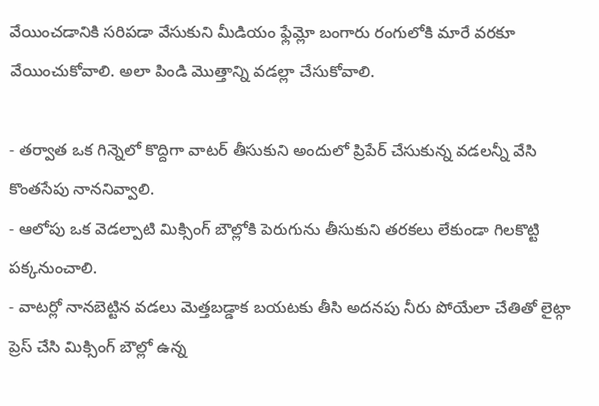వేయించడానికి సరిపడా వేసుకుని మీడియం ఫ్లేమ్లో బంగారు రంగులోకి మారే వరకూ వేయించుకోవాలి. అలా పిండి మొత్తాన్ని వడల్లా చేసుకోవాలి.

- తర్వాత ఒక గిన్నెలో కొద్దిగా వాటర్ తీసుకుని అందులో ప్రిపేర్ చేసుకున్న వడలన్నీ వేసి కొంతసేపు నాననివ్వాలి.
- ఆలోపు ఒక వెడల్పాటి మిక్సింగ్ బౌల్లోకి పెరుగును తీసుకుని తరకలు లేకుండా గిలకొట్టి పక్కనుంచాలి.
- వాటర్లో నానబెట్టిన వడలు మెత్తబడ్డాక బయటకు తీసి అదనపు నీరు పోయేలా చేతితో లైట్గా ప్రెస్ చేసి మిక్సింగ్ బౌల్లో ఉన్న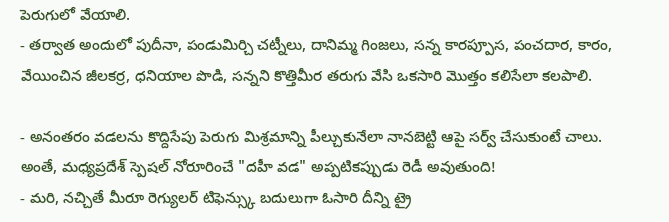పెరుగులో వేయాలి.
- తర్వాత అందులో పుదీనా, పండుమిర్చి చట్నీలు, దానిమ్మ గింజలు, సన్న కారప్పూస, పంచదార, కారం, వేయించిన జీలకర్ర, ధనియాల పొడి, సన్నని కొత్తిమీర తరుగు వేసి ఒకసారి మొత్తం కలిసేలా కలపాలి.

- అనంతరం వడలను కొద్దిసేపు పెరుగు మిశ్రమాన్ని పీల్చుకునేలా నానబెట్టి ఆపై సర్వ్ చేసుకుంటే చాలు. అంతే, మధ్యప్రదేశ్ స్పెషల్ నోరూరించే "దహీ వడ" అప్పటికప్పుడు రెడీ అవుతుంది!
- మరి, నచ్చితే మీరూ రెగ్యులర్ టిఫెన్స్కు బదులుగా ఓసారి దీన్ని ట్రై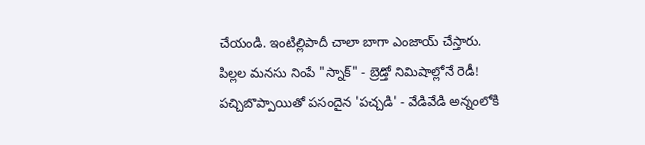చేయండి. ఇంటిల్లిపాదీ చాలా బాగా ఎంజాయ్ చేస్తారు.
పిల్లల మనసు నింపే "స్నాక్" - బ్రెడ్తో నిమిషాల్లోనే రెడీ!
పచ్చిబొప్పాయితో పసందైన 'పచ్చడి' - వేడివేడి అన్నంలోకి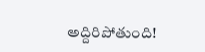అద్దిరిపోతుంది!